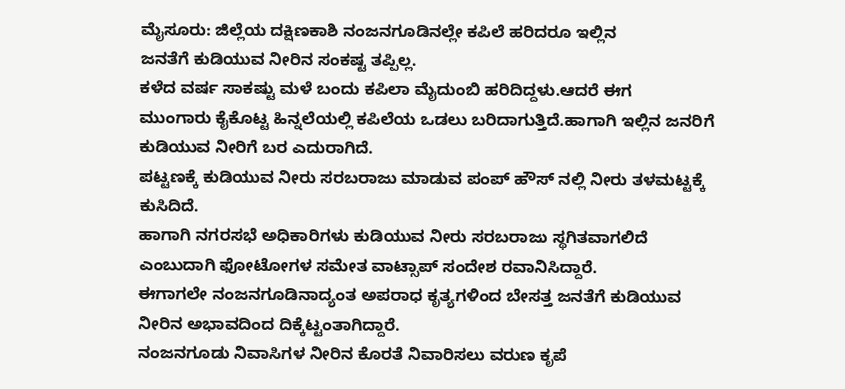ಮೈಸೂರು: ಜಿಲ್ಲೆಯ ದಕ್ಷಿಣಕಾಶಿ ನಂಜನಗೂಡಿನಲ್ಲೇ ಕಪಿಲೆ ಹರಿದರೂ ಇಲ್ಲಿನ
ಜನತೆಗೆ ಕುಡಿಯುವ ನೀರಿನ ಸಂಕಷ್ಟ ತಪ್ಪಿಲ್ಲ.
ಕಳೆದ ವರ್ಷ ಸಾಕಷ್ಟು ಮಳೆ ಬಂದು ಕಪಿಲಾ ಮೈದುಂಬಿ ಹರಿದಿದ್ದಳು.ಆದರೆ ಈಗ
ಮುಂಗಾರು ಕೈಕೊಟ್ಟ ಹಿನ್ನಲೆಯಲ್ಲಿ ಕಪಿಲೆಯ ಒಡಲು ಬರಿದಾಗುತ್ತಿದೆ.ಹಾಗಾಗಿ ಇಲ್ಲಿನ ಜನರಿಗೆ ಕುಡಿಯುವ ನೀರಿಗೆ ಬರ ಎದುರಾಗಿದೆ.
ಪಟ್ಟಣಕ್ಕೆ ಕುಡಿಯುವ ನೀರು ಸರಬರಾಜು ಮಾಡುವ ಪಂಪ್ ಹೌಸ್ ನಲ್ಲಿ ನೀರು ತಳಮಟ್ಟಕ್ಕೆ ಕುಸಿದಿದೆ.
ಹಾಗಾಗಿ ನಗರಸಭೆ ಅಧಿಕಾರಿಗಳು ಕುಡಿಯುವ ನೀರು ಸರಬರಾಜು ಸ್ಥಗಿತವಾಗಲಿದೆ ಎಂಬುದಾಗಿ ಫೋಟೋಗಳ ಸಮೇತ ವಾಟ್ಸಾಪ್ ಸಂದೇಶ ರವಾನಿಸಿದ್ದಾರೆ.
ಈಗಾಗಲೇ ನಂಜನಗೂಡಿನಾದ್ಯಂತ ಅಪರಾಧ ಕೃತ್ಯಗಳಿಂದ ಬೇಸತ್ತ ಜನತೆಗೆ ಕುಡಿಯುವ ನೀರಿನ ಅಭಾವದಿಂದ ದಿಕ್ಕೆಟ್ಟಂತಾಗಿದ್ದಾರೆ.
ನಂಜನಗೂಡು ನಿವಾಸಿಗಳ ನೀರಿನ ಕೊರತೆ ನಿವಾರಿಸಲು ವರುಣ ಕೃಪೆ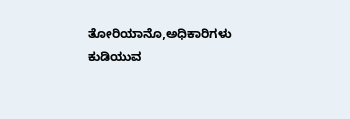ತೋರಿಯಾನೊ,ಅಧಿಕಾರಿಗಳು ಕುಡಿಯುವ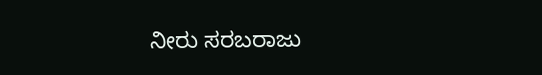ನೀರು ಸರಬರಾಜು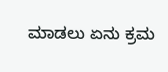ಮಾಡಲು ಏನು ಕ್ರಮ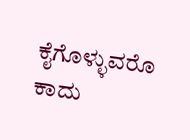ಕೈಗೊಳ್ಳುವರೊ ಕಾದು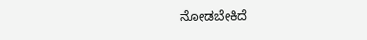ನೋಡಬೇಕಿದೆ